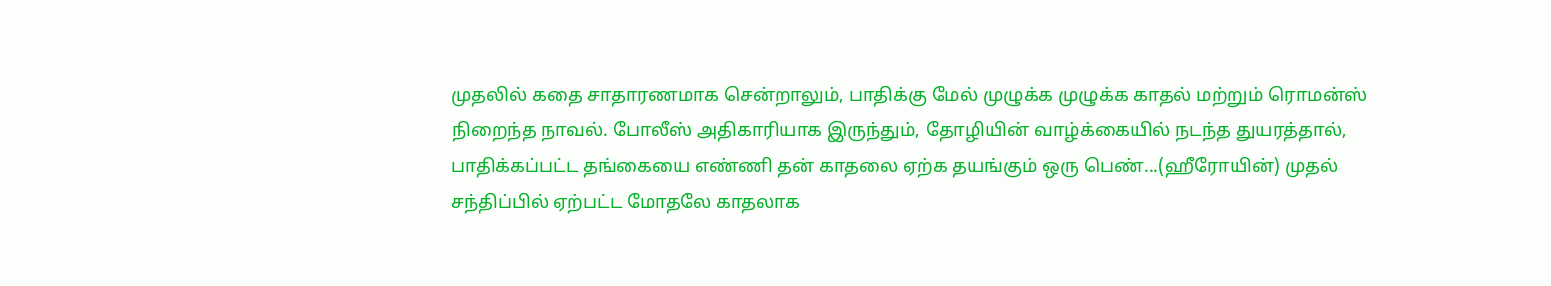முதலில் கதை சாதாரணமாக சென்றாலும், பாதிக்கு மேல் முழுக்க முழுக்க காதல் மற்றும் ரொமன்ஸ் நிறைந்த நாவல். போலீஸ் அதிகாரியாக இருந்தும், தோழியின் வாழ்க்கையில் நடந்த துயரத்தால், பாதிக்கப்பட்ட தங்கையை எண்ணி தன் காதலை ஏற்க தயங்கும் ஒரு பெண்...(ஹீரோயின்) முதல் சந்திப்பில் ஏற்பட்ட மோதலே காதலாக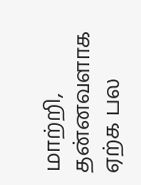மாற்றி, தன்னவளாக ஏற்க பல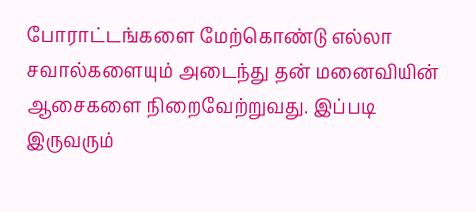போராட்டங்களை மேற்கொண்டு எல்லா சவால்களையும் அடைந்து தன் மனைவியின் ஆசைகளை நிறைவேற்றுவது. இப்படி இருவரும்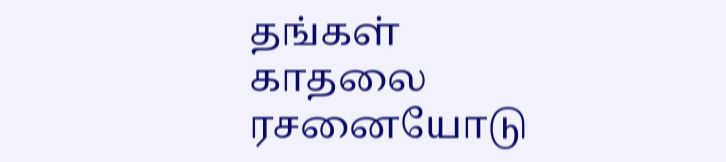தங்கள் காதலை ரசனையோடு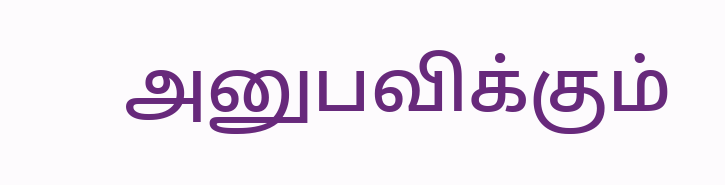அனுபவிக்கும்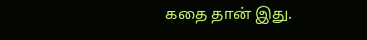கதை தான் இது.